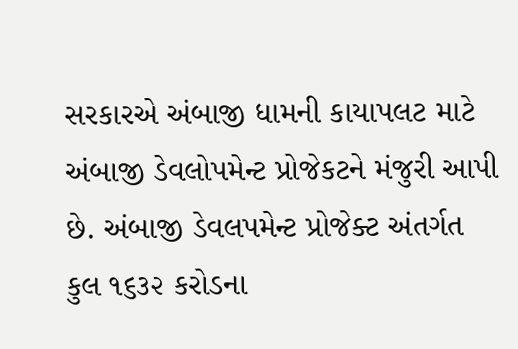સરકારએ અંબાજી ધામની કાયાપલટ માટે અંબાજી ડેવલોપમેન્ટ પ્રોજેકટને મંજુરી આપી છે. અંબાજી ડેવલપમેન્ટ પ્રોજેક્ટ અંતર્ગત કુલ ૧૬૩૨ કરોડના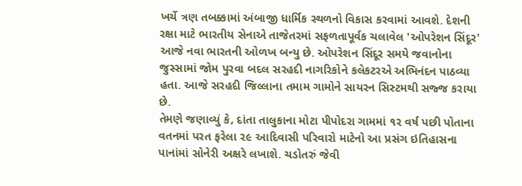ખર્ચે ત્રણ તબક્કામાં અંબાજી ધાર્મિક સ્થળનો વિકાસ કરવામાં આવશે. દેશની રક્ષા માટે ભારતીય સેનાએ તાજેતરમાં સફળતાપૂર્વક ચલાવેલ 'ઓપરેશન સિંદૂર' આજે નવા ભારતની ઓળખ બન્યુ છે. ઓપરેશન સિંદૂર સમયે જવાનોના જુસ્સામાં જોમ પુરવા બદલ સરહદી નાગરિકોને કલેકટરએ અભિનંદન પાઠવ્યા હતા. આજે સરહદી જિલ્લાના તમામ ગામોને સાયરન સિસ્ટમથી સજ્જ કરાયા છે.
તેમણે જણાવ્યું કે, દાંતા તાલુકાના મોટા પીપોદરા ગામમાં ૧૨ વર્ષ પછી પોતાના વતનમાં પરત ફરેલા ૨૯ આદિવાસી પરિવારો માટેનો આ પ્રસંગ ઇતિહાસના પાનાંમાં સોનેરી અક્ષરે લખાશે. ચડોતરું જેવી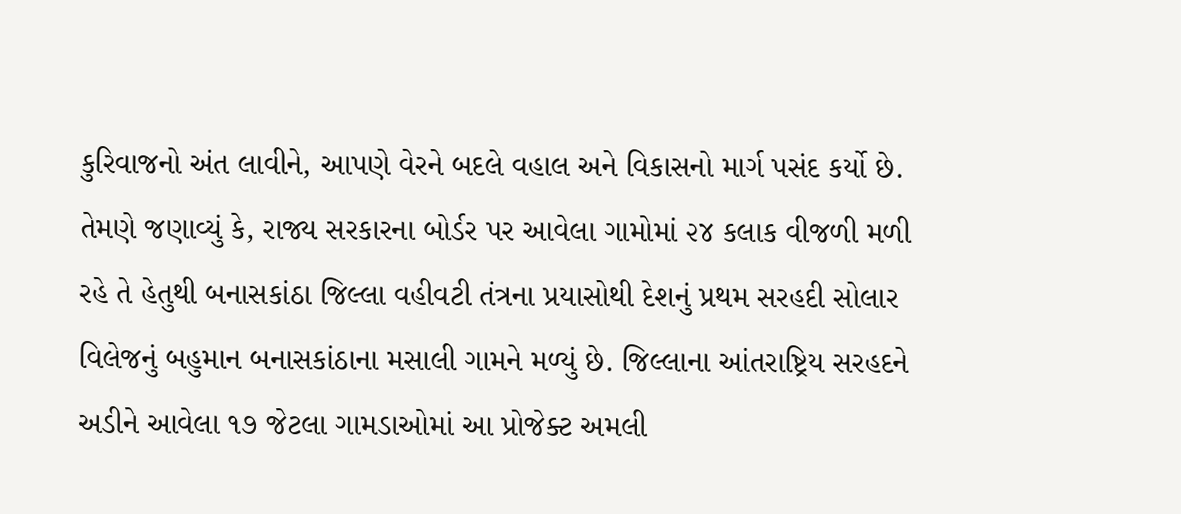કુરિવાજનો અંત લાવીને, આપણે વેરને બદલે વહાલ અને વિકાસનો માર્ગ પસંદ કર્યો છે.
તેમણે જણાવ્યું કે, રાજ્ય સરકારના બોર્ડર પર આવેલા ગામોમાં ૨૪ કલાક વીજળી મળી રહે તે હેતુથી બનાસકાંઠા જિલ્લા વહીવટી તંત્રના પ્રયાસોથી દેશનું પ્રથમ સરહદી સોલાર વિલેજનું બહુમાન બનાસકાંઠાના મસાલી ગામને મળ્યું છે. જિલ્લાના આંતરાષ્ટ્રિય સરહદને અડીને આવેલા ૧૭ જેટલા ગામડાઓમાં આ પ્રોજેક્ટ અમલી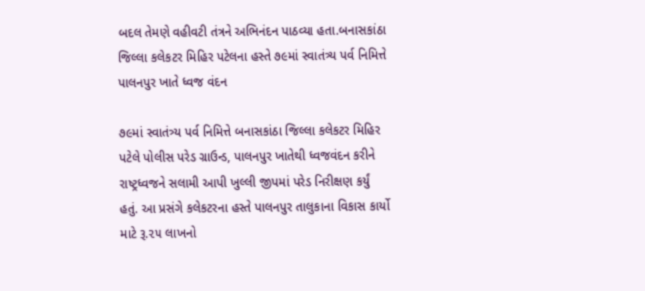બદલ તેમણે વહીવટી તંત્રને અભિનંદન પાઠવ્યા હતા.બનાસકાંઠા જિલ્લા કલેકટર મિહિર પટેલના હસ્તે ૭૯માં સ્વાતંત્ર્ય પર્વ નિમિત્તે પાલનપુર ખાતે ધ્વજ વંદન

૭૯માં સ્વાતંત્ર્ય પર્વ નિમિત્તે બનાસકાંઠા જિલ્લા કલેકટર મિહિર પટેલે પોલીસ પરેડ ગ્રાઉન્ડ, પાલનપુર ખાતેથી ધ્વજવંદન કરીને રાષ્ટ્રધ્વજને સલામી આપી ખુલ્લી જીપમાં પરેડ નિરીક્ષણ કર્યું હતું. આ પ્રસંગે કલેકટરના હસ્તે પાલનપુર તાલુકાના વિકાસ કાર્યો માટે રૂ.૨૫ લાખનો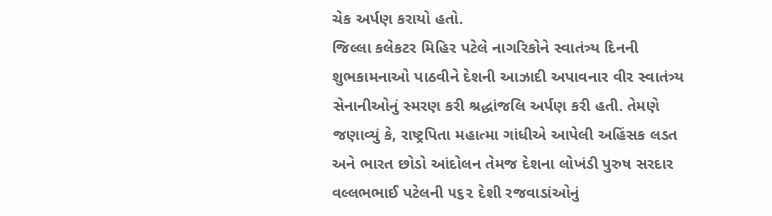ચેક અર્પણ કરાયો હતો.
જિલ્લા કલેકટર મિહિર પટેલે નાગરિકોને સ્વાતંત્ર્ય દિનની શુભકામનાઓ પાઠવીને દેશની આઝાદી અપાવનાર વીર સ્વાતંત્ર્ય સેનાનીઓનું સ્મરણ કરી શ્રદ્ધાંજલિ અર્પણ કરી હતી. તેમણે જણાવ્યું કે, રાષ્ટ્રપિતા મહાત્મા ગાંધીએ આપેલી અહિંસક લડત અને ભારત છોડો આંદોલન તેમજ દેશના લોખંડી પુરુષ સરદાર વલ્લભભાઈ પટેલની ૫૬૨ દેશી રજવાડાંઓનું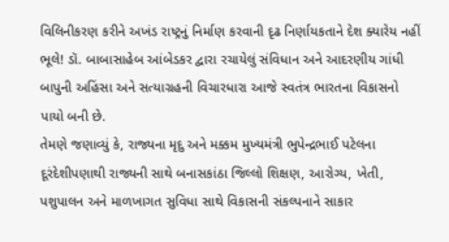વિલિનીકરણ કરીને અખંડ રાષ્ટ્રનું નિર્માણ કરવાની દૃઢ નિર્ણાયકતાને દેશ ક્યારેય નહીં ભૂલે! ડૉ. બાબાસાહેબ આંબેડકર દ્વારા રચાયેલું સંવિધાન અને આદરણીય ગાંધી બાપુની અહિંસા અને સત્યાગ્રહની વિચારધારા આજે સ્વતંત્ર ભારતના વિકાસનો પાયો બની છે.
તેમણે જણાવ્યું કે, રાજ્યના મૃદુ અને મક્કમ મુખ્યમંત્રી ભુપેન્દ્રભાઈ પટેલના દૂરંદેશીપણાથી રાજ્યની સાથે બનાસકાંઠા જિલ્લો શિક્ષણ, આરોગ્ય, ખેતી, પશુપાલન અને માળખાગત સુવિધા સાથે વિકાસની સંકલ્પનાને સાકાર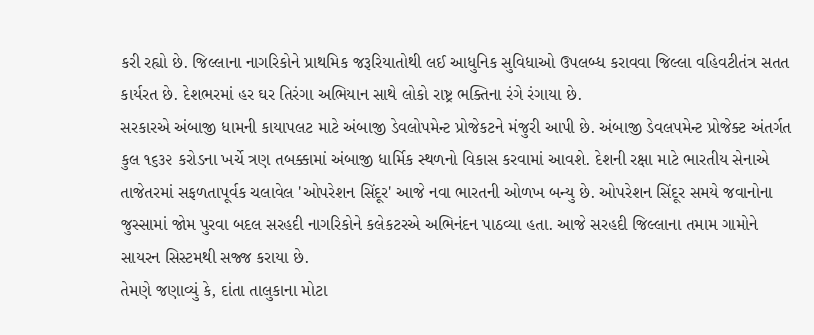કરી રહ્યો છે. જિલ્લાના નાગરિકોને પ્રાથમિક જરૂરિયાતોથી લઈ આધુનિક સુવિધાઓ ઉપલબ્ધ કરાવવા જિલ્લા વહિવટીતંત્ર સતત કાર્યરત છે. દેશભરમાં હર ઘર તિરંગા અભિયાન સાથે લોકો રાષ્ટ્ર ભક્તિના રંગે રંગાયા છે.
સરકારએ અંબાજી ધામની કાયાપલટ માટે અંબાજી ડેવલોપમેન્ટ પ્રોજેકટને મંજુરી આપી છે. અંબાજી ડેવલપમેન્ટ પ્રોજેક્ટ અંતર્ગત કુલ ૧૬૩૨ કરોડના ખર્ચે ત્રણ તબક્કામાં અંબાજી ધાર્મિક સ્થળનો વિકાસ કરવામાં આવશે. દેશની રક્ષા માટે ભારતીય સેનાએ તાજેતરમાં સફળતાપૂર્વક ચલાવેલ 'ઓપરેશન સિંદૂર' આજે નવા ભારતની ઓળખ બન્યુ છે. ઓપરેશન સિંદૂર સમયે જવાનોના જુસ્સામાં જોમ પુરવા બદલ સરહદી નાગરિકોને કલેકટરએ અભિનંદન પાઠવ્યા હતા. આજે સરહદી જિલ્લાના તમામ ગામોને સાયરન સિસ્ટમથી સજ્જ કરાયા છે.
તેમણે જણાવ્યું કે, દાંતા તાલુકાના મોટા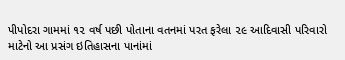પીપોદરા ગામમાં ૧૨ વર્ષ પછી પોતાના વતનમાં પરત ફરેલા ૨૯ આદિવાસી પરિવારો માટેનો આ પ્રસંગ ઇતિહાસના પાનાંમાં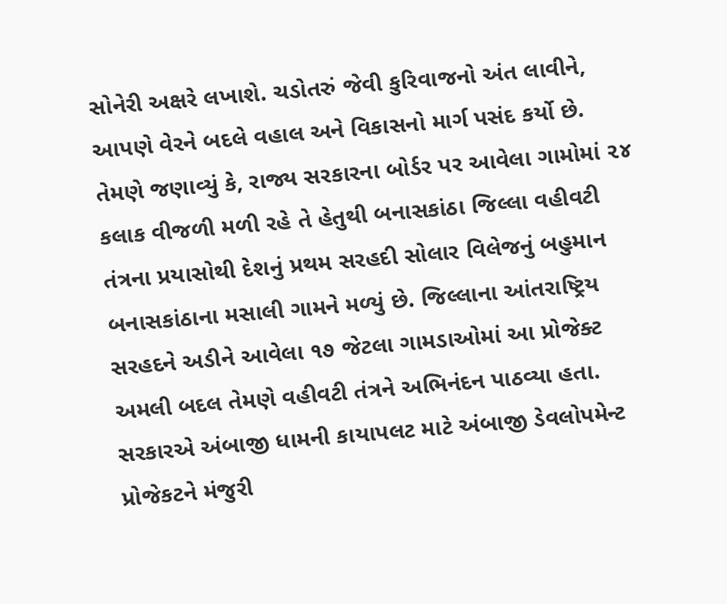સોનેરી અક્ષરે લખાશે. ચડોતરું જેવી કુરિવાજનો અંત લાવીને, આપણે વેરને બદલે વહાલ અને વિકાસનો માર્ગ પસંદ કર્યો છે.
તેમણે જણાવ્યું કે, રાજ્ય સરકારના બોર્ડર પર આવેલા ગામોમાં ૨૪ કલાક વીજળી મળી રહે તે હેતુથી બનાસકાંઠા જિલ્લા વહીવટી તંત્રના પ્રયાસોથી દેશનું પ્રથમ સરહદી સોલાર વિલેજનું બહુમાન બનાસકાંઠાના મસાલી ગામને મળ્યું છે. જિલ્લાના આંતરાષ્ટ્રિય સરહદને અડીને આવેલા ૧૭ જેટલા ગામડાઓમાં આ પ્રોજેક્ટ અમલી બદલ તેમણે વહીવટી તંત્રને અભિનંદન પાઠવ્યા હતા.
સરકારએ અંબાજી ધામની કાયાપલટ માટે અંબાજી ડેવલોપમેન્ટ પ્રોજેકટને મંજુરી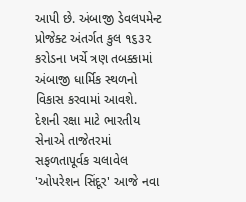આપી છે. અંબાજી ડેવલપમેન્ટ પ્રોજેક્ટ અંતર્ગત કુલ ૧૬૩૨ કરોડના ખર્ચે ત્રણ તબક્કામાં અંબાજી ધાર્મિક સ્થળનો વિકાસ કરવામાં આવશે. દેશની રક્ષા માટે ભારતીય સેનાએ તાજેતરમાં સફળતાપૂર્વક ચલાવેલ 'ઓપરેશન સિંદૂર' આજે નવા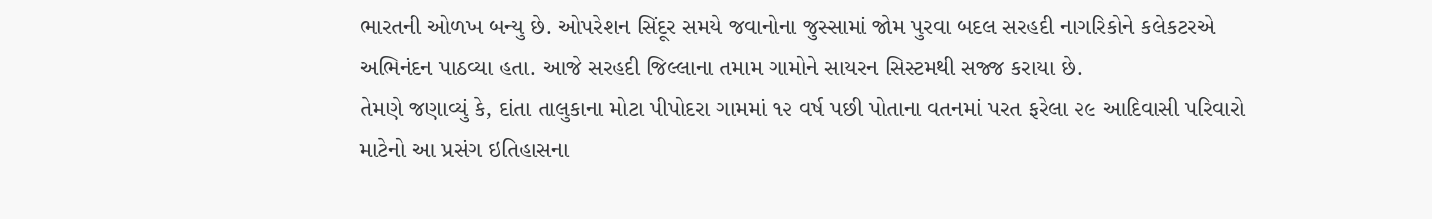ભારતની ઓળખ બન્યુ છે. ઓપરેશન સિંદૂર સમયે જવાનોના જુસ્સામાં જોમ પુરવા બદલ સરહદી નાગરિકોને કલેકટરએ અભિનંદન પાઠવ્યા હતા. આજે સરહદી જિલ્લાના તમામ ગામોને સાયરન સિસ્ટમથી સજ્જ કરાયા છે.
તેમણે જણાવ્યું કે, દાંતા તાલુકાના મોટા પીપોદરા ગામમાં ૧૨ વર્ષ પછી પોતાના વતનમાં પરત ફરેલા ૨૯ આદિવાસી પરિવારો માટેનો આ પ્રસંગ ઇતિહાસના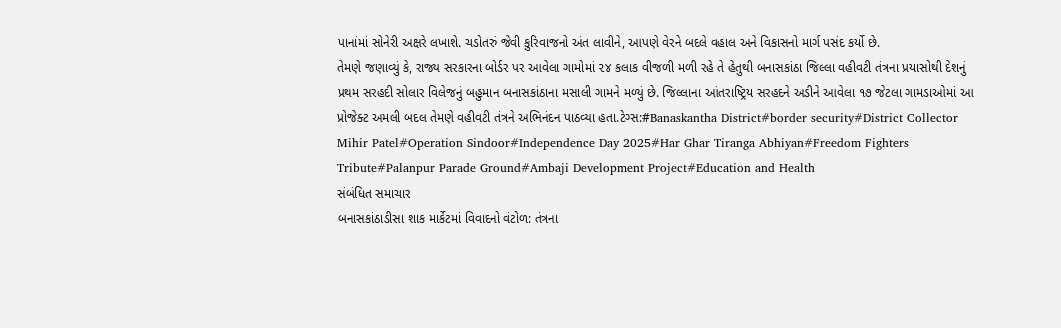પાનાંમાં સોનેરી અક્ષરે લખાશે. ચડોતરું જેવી કુરિવાજનો અંત લાવીને, આપણે વેરને બદલે વહાલ અને વિકાસનો માર્ગ પસંદ કર્યો છે.
તેમણે જણાવ્યું કે, રાજ્ય સરકારના બોર્ડર પર આવેલા ગામોમાં ૨૪ કલાક વીજળી મળી રહે તે હેતુથી બનાસકાંઠા જિલ્લા વહીવટી તંત્રના પ્રયાસોથી દેશનું પ્રથમ સરહદી સોલાર વિલેજનું બહુમાન બનાસકાંઠાના મસાલી ગામને મળ્યું છે. જિલ્લાના આંતરાષ્ટ્રિય સરહદને અડીને આવેલા ૧૭ જેટલા ગામડાઓમાં આ પ્રોજેક્ટ અમલી બદલ તેમણે વહીવટી તંત્રને અભિનંદન પાઠવ્યા હતા.ટેગ્સ:#Banaskantha District#border security#District Collector Mihir Patel#Operation Sindoor#Independence Day 2025#Har Ghar Tiranga Abhiyan#Freedom Fighters Tribute#Palanpur Parade Ground#Ambaji Development Project#Education and Health
સંબંધિત સમાચાર
બનાસકાંઠાડીસા શાક માર્કેટમાં વિવાદનો વંટોળ: તંત્રના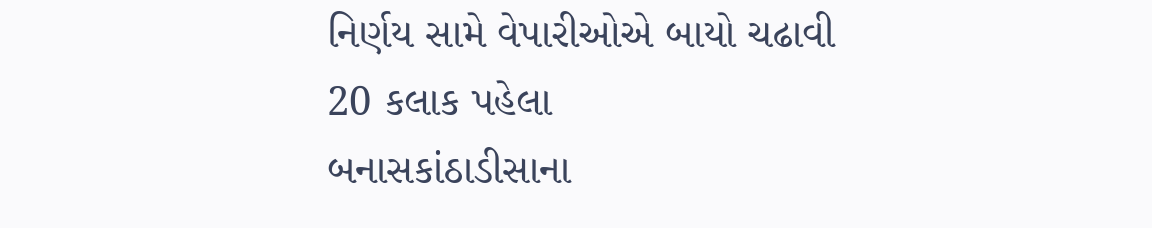નિર્ણય સામે વેપારીઓએ બાયો ચઢાવી
20 કલાક પહેલા
બનાસકાંઠાડીસાના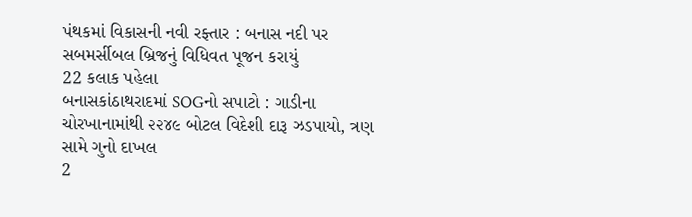પંથકમાં વિકાસની નવી રફ્તાર : બનાસ નદી પર સબમર્સીબલ બ્રિજનું વિધિવત પૂજન કરાયું
22 કલાક પહેલા
બનાસકાંઠાથરાદમાં SOGનો સપાટો : ગાડીના ચોરખાનામાંથી ૨૨૪૯ બોટલ વિદેશી દારૂ ઝડપાયો, ત્રણ સામે ગુનો દાખલ
2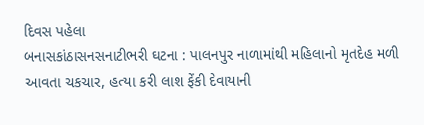દિવસ પહેલા
બનાસકાંઠાસનસનાટીભરી ઘટના : પાલનપુર નાળામાંથી મહિલાનો મૃતદેહ મળી આવતા ચકચાર, હત્યા કરી લાશ ફેંકી દેવાયાની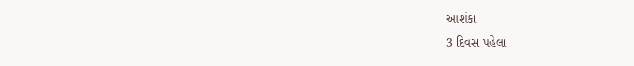આશંકા
3 દિવસ પહેલા